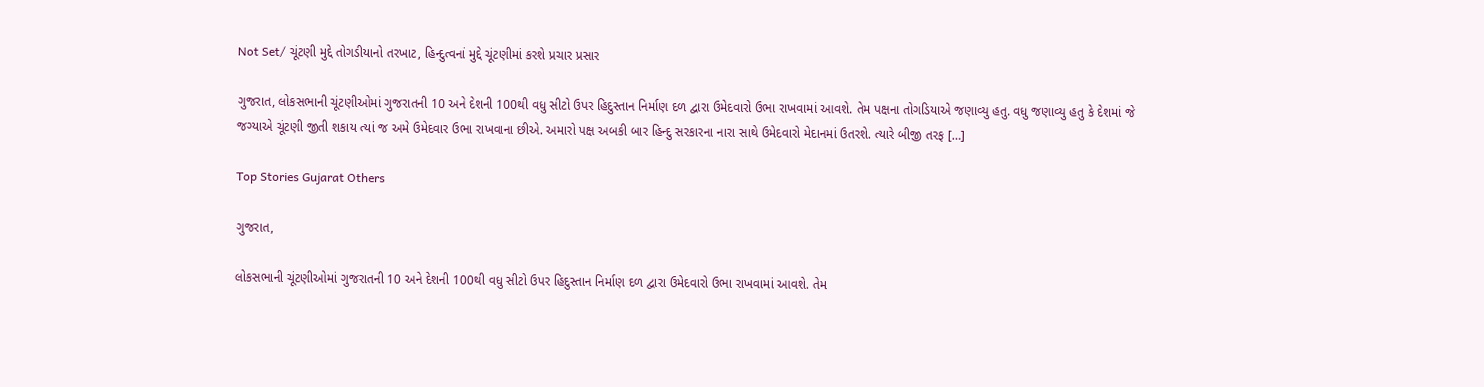Not Set/ ચૂંટણી મુદ્દે તોગડીયાનો તરખાટ, હિન્દુત્વનાં મુદ્દે ચૂંટણીમાં કરશે પ્રચાર પ્રસાર

ગુજરાત, લોકસભાની ચૂંટણીઓમાં ગુજરાતની 10 અને દેશની 100થી વધુ સીટો ઉપર હિદુસ્તાન નિર્માણ દળ દ્વારા ઉમેદવારો ઉભા રાખવામાં આવશે. તેમ પક્ષના તોગડિયાએ જણાવ્યુ હતુ. વધુ જણાવ્યુ હતુ કે દેશમાં જે જગ્યાએ ચૂંટણી જીતી શકાય ત્યાં જ અમે ઉમેદવાર ઉભા રાખવાના છીએ. અમારો પક્ષ અબકી બાર હિન્દુ સરકારના નારા સાથે ઉમેદવારો મેદાનમાં ઉતરશે. ત્યારે બીજી તરફ […]

Top Stories Gujarat Others

ગુજરાત,

લોકસભાની ચૂંટણીઓમાં ગુજરાતની 10 અને દેશની 100થી વધુ સીટો ઉપર હિદુસ્તાન નિર્માણ દળ દ્વારા ઉમેદવારો ઉભા રાખવામાં આવશે. તેમ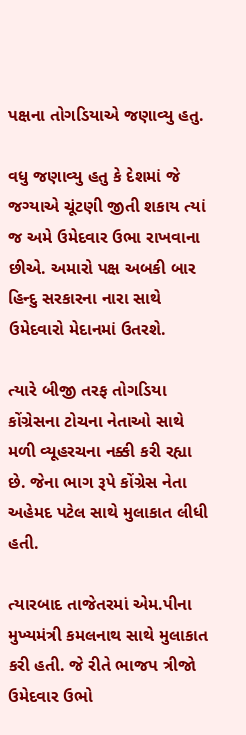પક્ષના તોગડિયાએ જણાવ્યુ હતુ.

વધુ જણાવ્યુ હતુ કે દેશમાં જે જગ્યાએ ચૂંટણી જીતી શકાય ત્યાં જ અમે ઉમેદવાર ઉભા રાખવાના છીએ. અમારો પક્ષ અબકી બાર હિન્દુ સરકારના નારા સાથે ઉમેદવારો મેદાનમાં ઉતરશે.

ત્યારે બીજી તરફ તોગડિયા કોંગ્રેસના ટોચના નેતાઓ સાથે મળી વ્યૂહરચના નક્કી કરી રહ્યા છે. જેના ભાગ રૂપે કોંગ્રેસ નેતા અહેમદ પટેલ સાથે મુલાકાત લીધી હતી.

ત્યારબાદ તાજેતરમાં એમ.પીના મુખ્યમંત્રી કમલનાથ સાથે મુલાકાત કરી હતી. જે રીતે ભાજપ ત્રીજો ઉમેદવાર ઉભો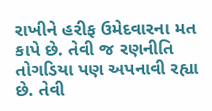રાખીને હરીફ ઉમેદવારના મત કાપે છે. તેવી જ રણનીતિ તોગડિયા પણ અપનાવી રહ્યા છે. તેવી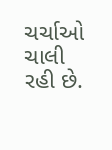ચર્ચાઓ ચાલી રહી છે.